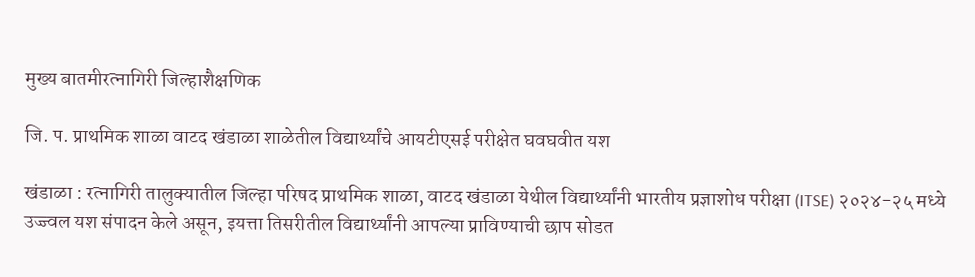मुख्य बातमीरत्नागिरी जिल्हाशैक्षणिक

जि. प. प्राथमिक शाळा वाटद खंडाळा शाळेतील विद्यार्थ्यांचे आयटीएसई परीक्षेत घवघवीत यश

खंडाळा : रत्नागिरी तालुक्यातील जिल्हा परिषद प्राथमिक शाळा, वाटद खंडाळा येथील विद्यार्थ्यांनी भारतीय प्रज्ञाशोध परीक्षा (ITSE) २०२४-२५ मध्ये उज्ज्वल यश संपादन केले असून, इयत्ता तिसरीतील विद्यार्थ्यांनी आपल्या प्राविण्याची छाप सोडत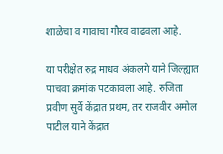शाळेचा व गावाचा गौरव वाढवला आहे.

या परीक्षेत रुद्र माधव अंकलगे याने जिल्ह्यात पाचवा क्रमांक पटकावला आहे. रुजिता प्रवीण सुर्वे केंद्रात प्रथम, तर राजवीर अमोल पाटील याने केंद्रात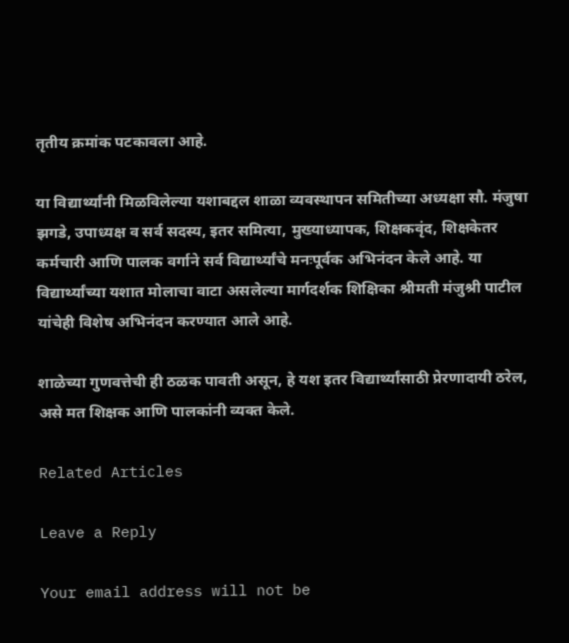तृतीय क्रमांक पटकावला आहे.

या विद्यार्थ्यांनी मिळविलेल्या यशाबद्दल शाळा व्यवस्थापन समितीच्या अध्यक्षा सौ. मंजुषा झगडे, उपाध्यक्ष व सर्व सदस्य, इतर समित्या, मुख्याध्यापक, शिक्षकवृंद, शिक्षकेतर कर्मचारी आणि पालक वर्गाने सर्व विद्यार्थ्यांचे मनःपूर्वक अभिनंदन केले आहे. या विद्यार्थ्यांच्या यशात मोलाचा वाटा असलेल्या मार्गदर्शक शिक्षिका श्रीमती मंजुश्री पाटील यांचेही विशेष अभिनंदन करण्यात आले आहे.

शाळेच्या गुणवत्तेची ही ठळक पावती असून, हे यश इतर विद्यार्थ्यांसाठी प्रेरणादायी ठरेल, असे मत शिक्षक आणि पालकांनी व्यक्त केले.

Related Articles

Leave a Reply

Your email address will not be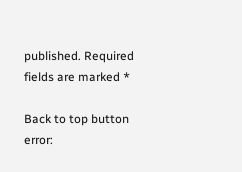published. Required fields are marked *

Back to top button
error: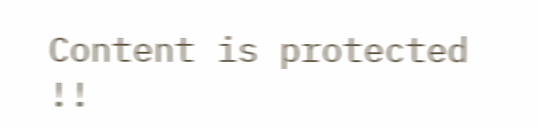Content is protected !!